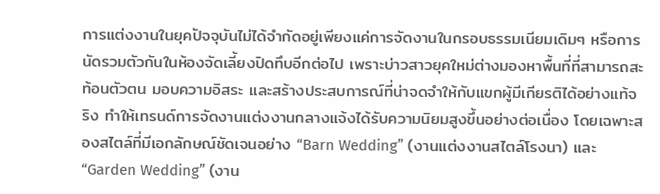การแต่งงานในยุคปัจจุบันไม่ได้จำกัดอยู่เพียงแค่การจัดงานในกรอบธรรมเนียมเดิมๆ หรือการนัดรวมตัวกันในห้องจัดเลี้ยงปิดทึบอีกต่อไป เพราะบ่าวสาวยุคใหม่ต่างมองหาพื้นที่ที่สามารถสะท้อนตัวตน มอบความอิสระ และสร้างประสบการณ์ที่น่าจดจำให้กับแขกผู้มีเกียรติได้อย่างแท้จริง ทำให้เทรนด์การจัดงานแต่งงานกลางแจ้งได้รับความนิยมสูงขึ้นอย่างต่อเนื่อง โดยเฉพาะสองสไตล์ที่มีเอกลักษณ์ชัดเจนอย่าง “Barn Wedding” (งานแต่งงานสไตล์โรงนา) และ “Garden Wedding” (งาน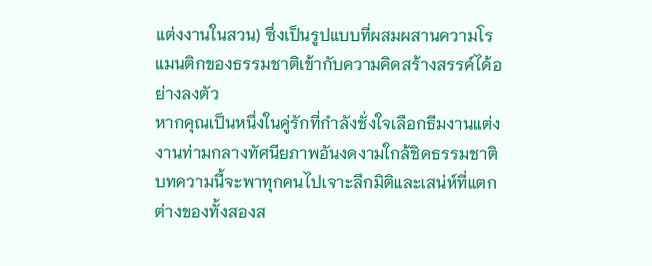แต่งงานในสวน) ซึ่งเป็นรูปแบบที่ผสมผสานความโรแมนติกของธรรมชาติเข้ากับความคิดสร้างสรรค์ได้อย่างลงตัว
หากคุณเป็นหนึ่งในคู่รักที่กำลังชั่งใจเลือกธีมงานแต่งงานท่ามกลางทัศนียภาพอันงดงามใกล้ชิดธรรมชาติ บทความนี้จะพาทุกคนไปเจาะลึกมิติและเสน่ห์ที่แตกต่างของทั้งสองส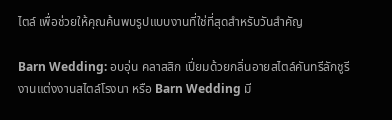ไตล์ เพื่อช่วยให้คุณค้นพบรูปแบบงานที่ใช่ที่สุดสำหรับวันสำคัญ

Barn Wedding: อบอุ่น คลาสสิก เปี่ยมด้วยกลิ่นอายสไตล์คันทรีลักชูรี
งานแต่งงานสไตล์โรงนา หรือ Barn Wedding มี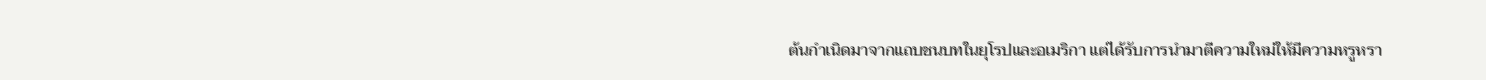ต้นกำเนิดมาจากแถบชนบทในยุโรปและอเมริกา แต่ได้รับการนำมาตีความใหม่ให้มีความหรูหรา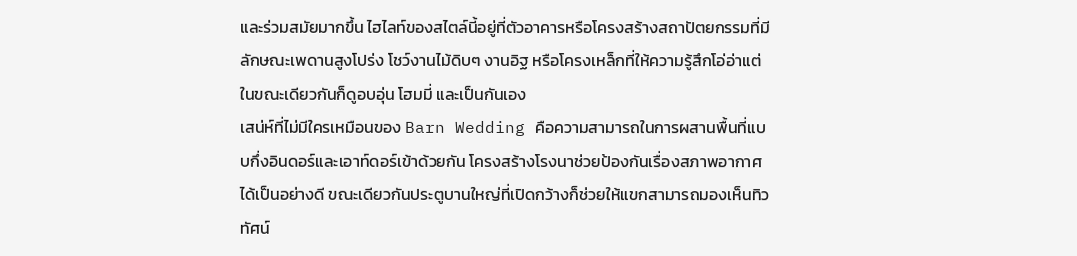และร่วมสมัยมากขึ้น ไฮไลท์ของสไตล์นี้อยู่ที่ตัวอาคารหรือโครงสร้างสถาปัตยกรรมที่มีลักษณะเพดานสูงโปร่ง โชว์งานไม้ดิบๆ งานอิฐ หรือโครงเหล็กที่ให้ความรู้สึกโอ่อ่าแต่ในขณะเดียวกันก็ดูอบอุ่น โฮมมี่ และเป็นกันเอง
เสน่ห์ที่ไม่มีใครเหมือนของ Barn Wedding คือความสามารถในการผสานพื้นที่แบบกึ่งอินดอร์และเอาท์ดอร์เข้าด้วยกัน โครงสร้างโรงนาช่วยป้องกันเรื่องสภาพอากาศได้เป็นอย่างดี ขณะเดียวกันประตูบานใหญ่ที่เปิดกว้างก็ช่วยให้แขกสามารถมองเห็นทิวทัศน์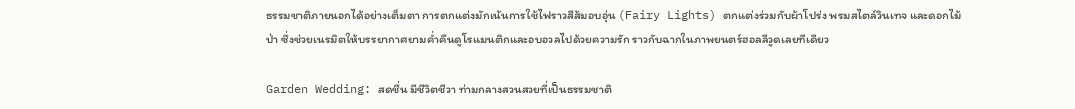ธรรมชาติภายนอกได้อย่างเต็มตา การตกแต่งมักเน้นการใช้ไฟราวสีส้มอบอุ่น (Fairy Lights) ตกแต่งร่วมกับผ้าโปร่ง พรมสไตล์วินเทจ และดอกไม้ป่า ซึ่งช่วยเนรมิตให้บรรยากาศยามค่ำคืนดูโรแมนติกและอบอวลไปด้วยความรัก ราวกับฉากในภาพยนตร์ฮอลลีวูดเลยทีเดียว

Garden Wedding: สดชื่น มีชีวิตชีวา ท่ามกลางสวนสวยที่เป็นธรรมชาติ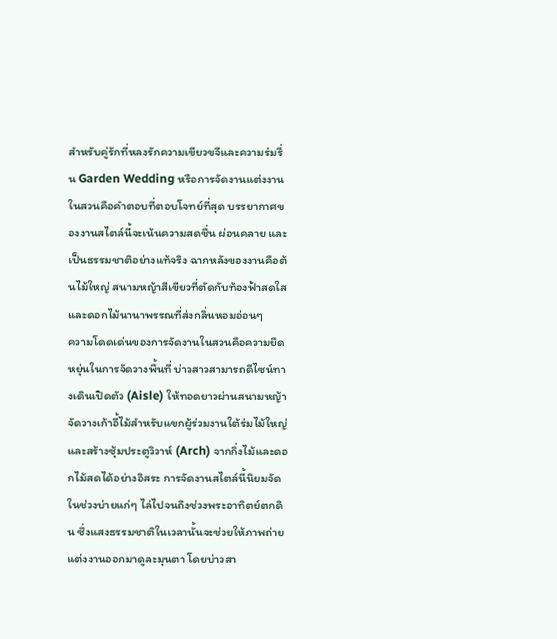สำหรับคู่รักที่หลงรักความเขียวขจีและความร่มรื่น Garden Wedding หรือการจัดงานแต่งงานในสวนคือคำตอบที่ตอบโจทย์ที่สุด บรรยากาศของงานสไตล์นี้จะเน้นความสดชื่น ผ่อนคลาย และเป็นธรรมชาติอย่างแท้จริง ฉากหลังของงานคือต้นไม้ใหญ่ สนามหญ้าสีเขียวที่ตัดกับท้องฟ้าสดใส และดอกไม้นานาพรรณที่ส่งกลิ่นหอมอ่อนๆ
ความโดดเด่นของการจัดงานในสวนคือความยืดหยุ่นในการจัดวางพื้นที่ บ่าวสาวสามารถดีไซน์ทางเดินเปิดตัว (Aisle) ให้ทอดยาวผ่านสนามหญ้า จัดวางเก้าอี้ไม้สำหรับแขกผู้ร่วมงานใต้ร่มไม้ใหญ่ และสร้างซุ้มประตูวิวาห์ (Arch) จากกิ่งไม้และดอกไม้สดได้อย่างอิสระ การจัดงานสไตล์นี้นิยมจัดในช่วงบ่ายแก่ๆ ไล่ไปจนถึงช่วงพระอาทิตย์ตกดิน ซึ่งแสงธรรมชาติในเวลานั้นจะช่วยให้ภาพถ่ายแต่งงานออกมาดูละมุนตา โดยบ่าวสา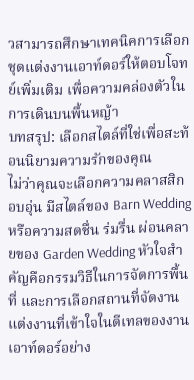วสามารถศึกษาเทคนิคการเลือกชุดแต่งงานเอาท์ดอร์ให้ตอบโจทย์เพิ่มเติม เพื่อความคล่องตัวในการเดินบนพื้นหญ้า
บทสรุป: เลือกสไตล์ที่ใช่เพื่อสะท้อนนิยามความรักของคุณ
ไม่ว่าคุณจะเลือกความคลาสสิก อบอุ่น มีสไตล์ของ Barn Wedding หรือความสดชื่น ร่มรื่น ผ่อนคลายของ Garden Wedding หัวใจสำคัญคือกรรมวิธีในการจัดการพื้นที่ และการเลือกสถานที่จัดงานแต่งงานที่เข้าใจในดีเทลของงานเอาท์ดอร์อย่าง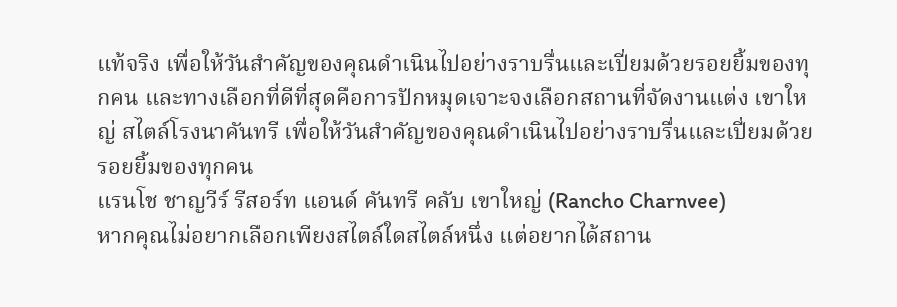แท้จริง เพื่อให้วันสำคัญของคุณดำเนินไปอย่างราบรื่นและเปี่ยมด้วยรอยยิ้มของทุกคน และทางเลือกที่ดีที่สุดคือการปักหมุดเจาะจงเลือกสถานที่จัดงานแต่ง เขาใหญ่ สไตล์โรงนาคันทรี เพื่อให้วันสำคัญของคุณดำเนินไปอย่างราบรื่นและเปี่ยมด้วยรอยยิ้มของทุกคน
แรนโช ชาญวีร์ รีสอร์ท แอนด์ คันทรี คลับ เขาใหญ่ (Rancho Charnvee)
หากคุณไม่อยากเลือกเพียงสไตล์ใดสไตล์หนึ่ง แต่อยากได้สถาน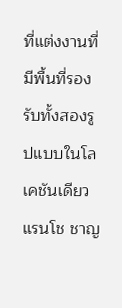ที่แต่งงานที่มีพื้นที่รองรับทั้งสองรูปแบบในโลเคชันเดียว แรนโช ชาญ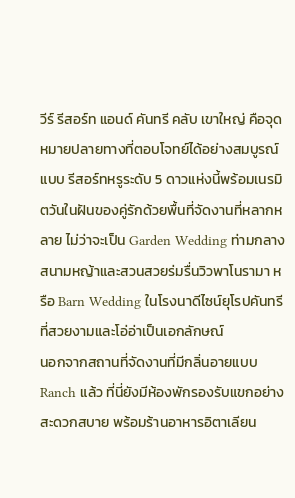วีร์ รีสอร์ท แอนด์ คันทรี คลับ เขาใหญ่ คือจุดหมายปลายทางที่ตอบโจทย์ได้อย่างสมบูรณ์แบบ รีสอร์ทหรูระดับ 5 ดาวแห่งนี้พร้อมเนรมิตวันในฝันของคู่รักด้วยพื้นที่จัดงานที่หลากหลาย ไม่ว่าจะเป็น Garden Wedding ท่ามกลางสนามหญ้าและสวนสวยร่มรื่นวิวพาโนรามา หรือ Barn Wedding ในโรงนาดีไซน์ยุโรปคันทรีที่สวยงามและโอ่อ่าเป็นเอกลักษณ์
นอกจากสถานที่จัดงานที่มีกลิ่นอายแบบ Ranch แล้ว ที่นี่ยังมีห้องพักรองรับแขกอย่างสะดวกสบาย พร้อมร้านอาหารอิตาเลียน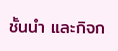ชั้นนำ และกิจก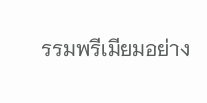รรมพรีเมียมอย่าง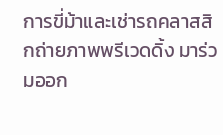การขี่ม้าและเช่ารถคลาสสิกถ่ายภาพพรีเวดดิ้ง มาร่วมออก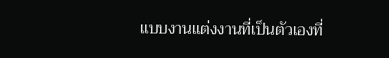แบบงานแต่งงานที่เป็นตัวเองที่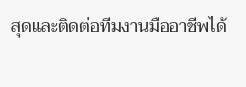สุดและติดต่อทีมงานมืออาชีพได้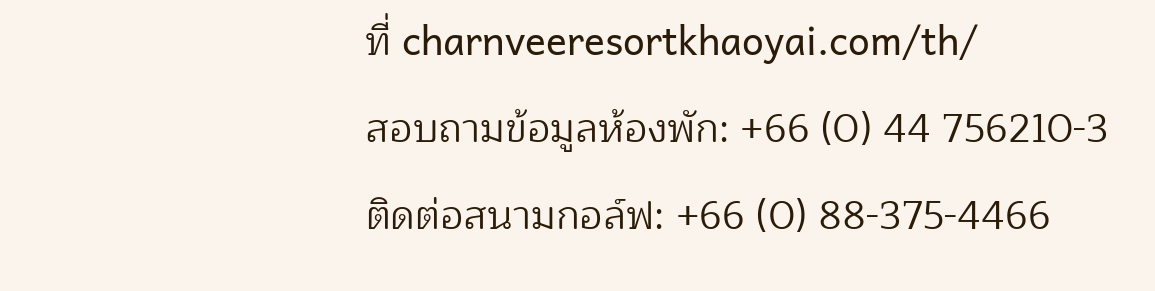ที่ charnveeresortkhaoyai.com/th/
สอบถามข้อมูลห้องพัก: +66 (0) 44 756210-3
ติดต่อสนามกอล์ฟ: +66 (0) 88-375-4466